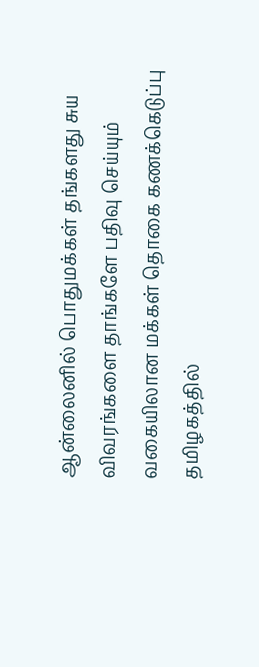ஆன்லைனில் பொதுமக்கள் தங்களது சுய விவரங்களை தாங்களே பதிவு செய்யும் வகையிலான மக்கள் தொகை கணக்கெடுப்பு தமிழகத்தில்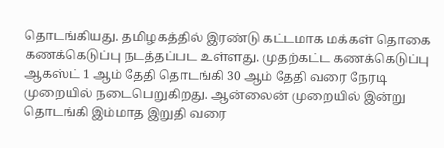தொடங்கியது. தமிழகத்தில் இரண்டு கட்டமாக மக்கள் தொகை கணக்கெடுப்பு நடத்தப்பட உள்ளது. முதற்கட்ட கணக்கெடுப்பு ஆகஸ்ட் 1 ஆம் தேதி தொடங்கி 30 ஆம் தேதி வரை நேரடி முறையில் நடைபெறுகிறது. ஆன்லைன் முறையில் இன்று தொடங்கி இம்மாத இறுதி வரை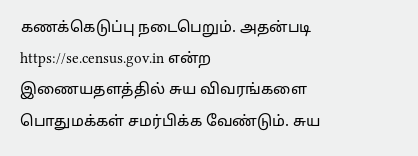கணக்கெடுப்பு நடைபெறும். அதன்படி https://se.census.gov.in என்ற இணையதளத்தில் சுய விவரங்களை பொதுமக்கள் சமர்பிக்க வேண்டும். சுய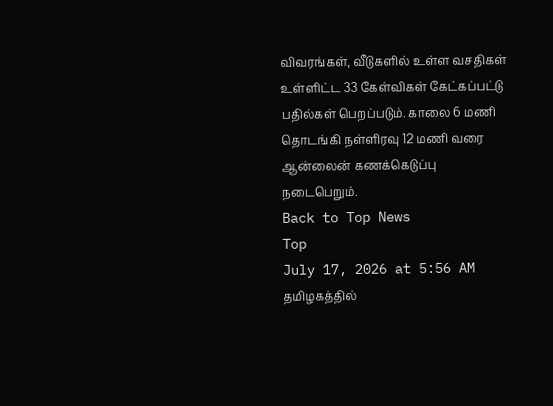விவரங்கள், வீடுகளில் உள்ள வசதிகள் உள்ளிட்ட 33 கேள்விகள் கேட்கப்பட்டு பதில்கள் பெறப்படும். காலை 6 மணி தொடங்கி நள்ளிரவு 12 மணி வரை ஆன்லைன் கணக்கெடுப்பு நடைபெறும்.
Back to Top News
Top
July 17, 2026 at 5:56 AM
தமிழகத்தில்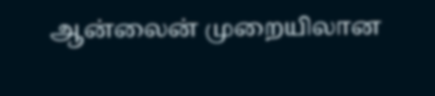ஆன்லைன் முறையிலான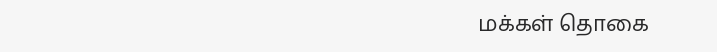மக்கள் தொகை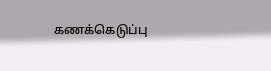கணக்கெடுப்பு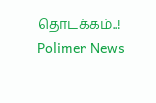தொடக்கம்..!
Polimer News